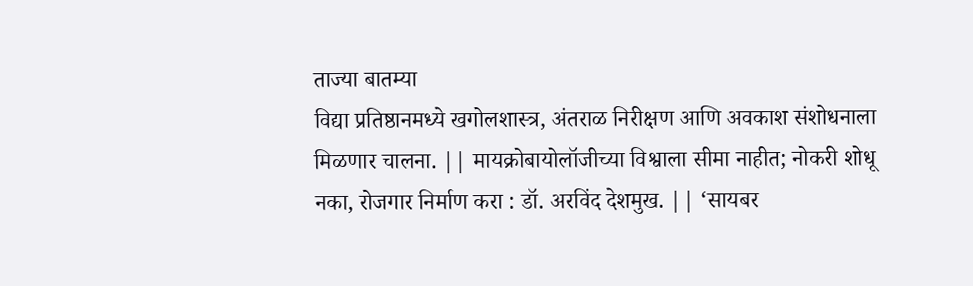ताज्या बातम्या
विद्या प्रतिष्ठानमध्ये खगोलशास्त्र, अंतराळ निरीक्षण आणि अवकाश संशोधनाला मिळणार चालना. || मायक्रोबायोलॉजीच्या विश्वाला सीमा नाहीत; नोकरी शोधू नका, रोजगार निर्माण करा : डॉ. अरविंद देशमुख. || ‘सायबर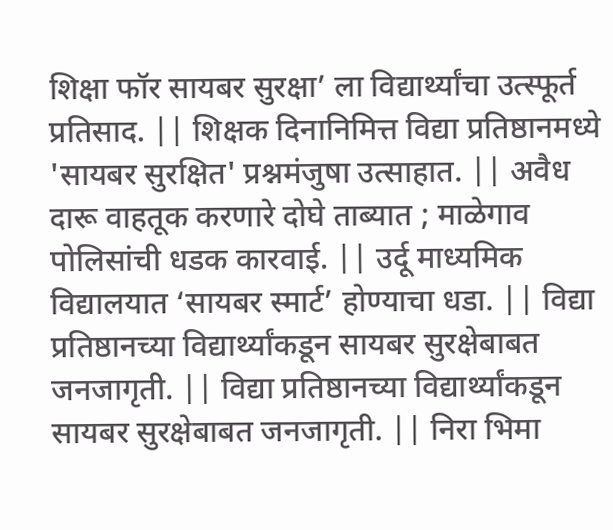शिक्षा फॉर सायबर सुरक्षा’ ला विद्यार्थ्यांचा उत्स्फूर्त प्रतिसाद. || शिक्षक दिनानिमित्त विद्या प्रतिष्ठानमध्ये 'सायबर सुरक्षित' प्रश्नमंजुषा उत्साहात. || अवैध दारू वाहतूक करणारे दोघे ताब्यात ; माळेगाव पोलिसांची धडक कारवाई. || उर्दू माध्यमिक विद्यालयात ‘सायबर स्मार्ट’ होण्याचा धडा. || विद्या प्रतिष्ठानच्या विद्यार्थ्यांकडून सायबर सुरक्षेबाबत जनजागृती. || विद्या प्रतिष्ठानच्या विद्यार्थ्यांकडून सायबर सुरक्षेबाबत जनजागृती. || निरा भिमा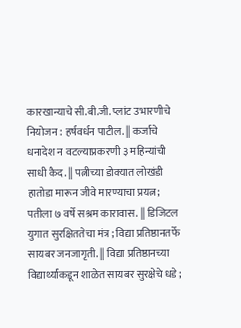कारखान्याचे सी.बी.जी. प्लांट उभारणीचे नियोजन : हर्षवर्धन पाटील. || कर्जाचे धनादेश न वटल्याप्रकरणी ३ महिन्यांची साधी कैद. || पत्नीच्या डोक्यात लोखंडी हातोडा मारून जीवे मारण्याचा प्रयत्न; पतीला ७ वर्षे सश्रम कारावास. || डिजिटल युगात सुरक्षिततेचा मंत्र ; विद्या प्रतिष्ठानतर्फे सायबर जनजागृती. || विद्या प्रतिष्ठानच्या विद्यार्थ्यांकडून शाळेत सायबर सुरक्षेचे धडे ;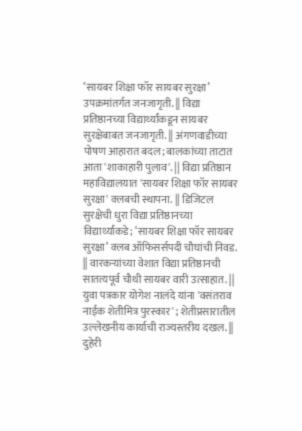‘सायबर शिक्षा फॉर सायबर सुरक्षा’ उपक्रमांतर्गत जनजागृती. || विद्या प्रतिष्ठानच्या विद्यार्थ्यांकडून सायबर सुरक्षेबाबत जनजागृती. || अंगणवाडीच्या पोषण आहारात बदल; बालकांच्या ताटात आता 'शाकाहारी पुलाव'. || विद्या प्रतिष्ठान महाविद्यालयात 'सायबर शिक्षा फॉर सायबर सुरक्षा' क्लबची स्थापना. || डिजिटल सुरक्षेची धुरा विद्या प्रतिष्ठानच्या विद्यार्थ्यांकडे; ‘सायबर शिक्षा फॉर सायबर सुरक्षा’ क्लब ऑफिसर्सपदी चौघांची निवड. || वारकऱ्यांच्या वेशात विद्या प्रतिष्ठानची सातत्यपूर्व चौथी सायबर वारी उत्साहात. || युवा पत्रकार योगेश नालंदे यांना 'वसंतराव नाईक शेतीमित्र पुरस्कार' ; शेतीप्रसारातील उल्लेखनीय कार्याची राज्यस्तरीय दखल. || दुहेरी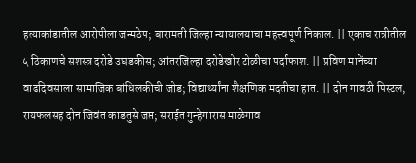हत्याकांडातील आरोपीला जन्मठेप; बारामती जिल्हा न्यायालयाचा महत्त्वपूर्ण निकाल. || एकाच रात्रीतील ५ ठिकाणचे सशस्त्र दरोडे उघडकीस; आंतरजिल्हा दरोडेखोर टोळीचा पर्दाफाश. || प्रविण मानेंच्या वाढदिवसाला सामाजिक बांधिलकीची जोड; विद्यार्थ्यांना शैक्षणिक मदतीचा हात. || दोन गावठी पिस्टल, रायफलसह दोन जिवंत काडतुसे जप्त; सराईत गुन्हेगारास माळेगाव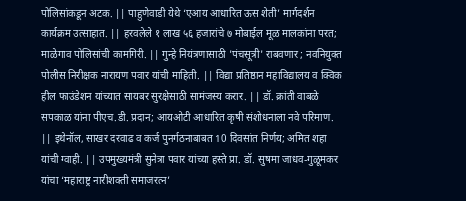पोलिसांकडून अटक. || पाहुणेवाडी येथे ‘एआय आधारित ऊस शेती’ मार्गदर्शन कार्यक्रम उत्साहात. || हरवलेले १ लाख ५६ हजारांचे ७ मोबाईल मूळ मालकांना परत; माळेगाव पोलिसांची कामगिरी. || गुन्हे नियंत्रणासाठी 'पंचसूत्री' राबवणार ; नवनियुक्त पोलीस निरीक्षक नारायण पवार यांची माहिती. || विद्या प्रतिष्ठान महाविद्यालय व क्विक हील फाउंडेशन यांच्यात सायबर सुरक्षेसाठी सामंजस्य करार. || डॉ. क्रांती वाबळे सपकाळ यांना पीएच.डी. प्रदान; आयओटी आधारित कृषी संशोधनाला नवे परिमाण. || इथेनॉल, साखर दरवाढ व कर्ज पुनर्गठनाबाबत 10 दिवसांत निर्णय; अमित शहा यांची ग्वाही. || उपमुख्यमंत्री सुनेत्रा पवार यांच्या हस्ते प्रा. डॉ. सुषमा जाधव-गुळूमकर यांचा ‘महाराष्ट्र नारीशक्ती समाजरत्न’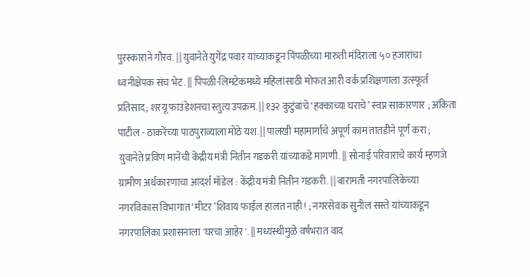पुरस्काराने गौरव. || युवानेते युगेंद्र पवार यांच्याकडून पिंपळीच्या मारुती मंदिराला ५० हजारांचा ध्वनीक्षेपक संच भेट. || पिंपळी-लिमटेकमध्ये महिलांसाठी मोफत आरी वर्क प्रशिक्षणाला उत्स्फूर्त प्रतिसाद; शरयू फाउंडेशनचा स्तुत्य उपक्रम. || १३२ कुटुंबांचे ‘हक्काच्या घराचे’ स्वप्न साकारणार ; अंकिता पाटील - ठाकरेंच्या पाठपुराव्याला मोठे यश. || पालखी महामार्गाचे अपूर्ण काम तातडीने पूर्ण करा ; युवानेते प्रविण मानेंची केंद्रीय मंत्री नितीन गडकरी यांच्याकडे मागणी. || सोनाई परिवाराचे कार्य म्हणजे ग्रामीण अर्थकारणाचा आदर्श मॉडेल : केंद्रीय मंत्री नितीन गडकरी. || बारामती नगरपालिकेच्या नगरविकास विभागात ‘मीटर’शिवाय फाईल हालत नाही! ; नगरसेवक सुनील सस्ते यांच्याकडून नगरपालिका प्रशासनाला 'घरचा आहेर'. || मध्यस्थीमुळे वर्षभरात वाद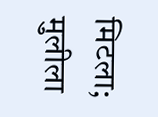मिटला; मुलीला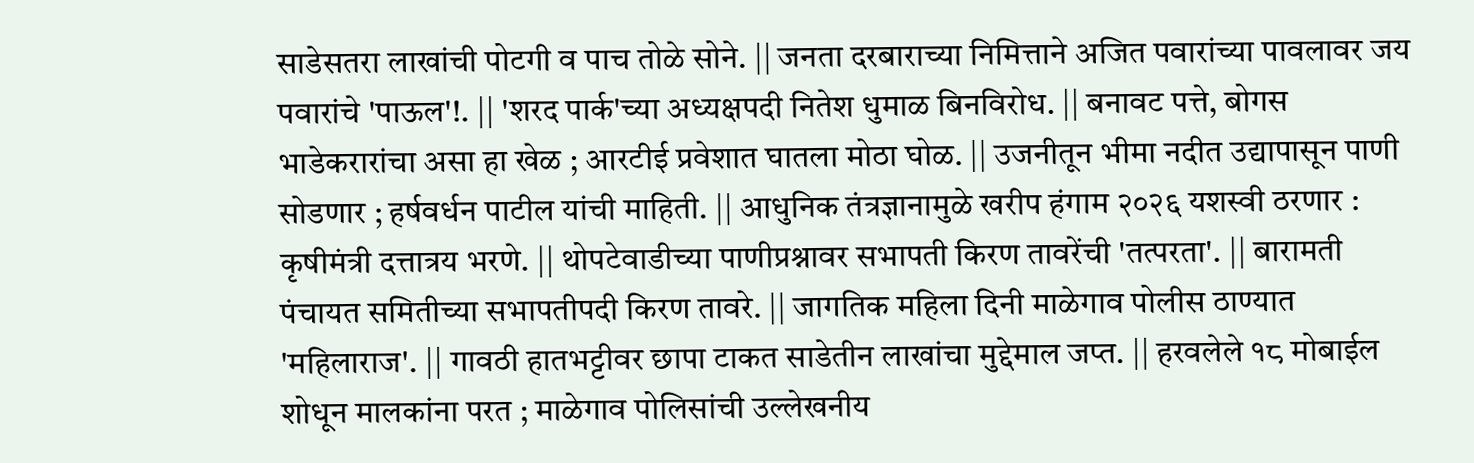साडेसतरा लाखांची पोटगी व पाच तोळे सोने. || जनता दरबाराच्या निमित्ताने अजित पवारांच्या पावलावर जय पवारांचे 'पाऊल'!. || 'शरद पार्क'च्या अध्यक्षपदी नितेश धुमाळ बिनविरोध. || बनावट पत्ते, बोगस भाडेकरारांचा असा हा खेळ ; आरटीई प्रवेशात घातला मोठा घोळ. || उजनीतून भीमा नदीत उद्यापासून पाणी सोडणार ; हर्षवर्धन पाटील यांची माहिती. || आधुनिक तंत्रज्ञानामुळे खरीप हंगाम २०२६ यशस्वी ठरणार : कृषीमंत्री दत्तात्रय भरणे. || थोपटेवाडीच्या पाणीप्रश्नावर सभापती किरण तावरेंची 'तत्परता'. || बारामती पंचायत समितीच्या सभापतीपदी किरण तावरे. || जागतिक महिला दिनी माळेगाव पोलीस ठाण्यात 'महिलाराज'. || गावठी हातभट्टीवर छापा टाकत साडेतीन लाखांचा मुद्देमाल जप्त. || हरवलेले १८ मोबाईल शोधून मालकांना परत ; माळेगाव पोलिसांची उल्लेखनीय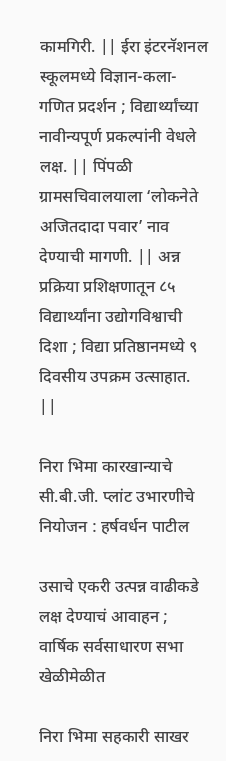कामगिरी. || ईरा इंटरनॅशनल स्कूलमध्ये विज्ञान-कला-गणित प्रदर्शन ; विद्यार्थ्यांच्या नावीन्यपूर्ण प्रकल्पांनी वेधले लक्ष. || पिंपळी ग्रामसचिवालयाला ‘लोकनेते अजितदादा पवार’ नाव देण्याची मागणी. || अन्न प्रक्रिया प्रशिक्षणातून ८५ विद्यार्थ्यांना उद्योगविश्वाची दिशा ; विद्या प्रतिष्ठानमध्ये ९ दिवसीय उपक्रम उत्साहात. ||

निरा भिमा कारखान्याचे सी.बी.जी. प्लांट उभारणीचे नियोजन : हर्षवर्धन पाटील

उसाचे एकरी उत्पन्न वाढीकडे लक्ष देण्याचं आवाहन ; वार्षिक सर्वसाधारण सभा खेळीमेळीत

निरा भिमा सहकारी साखर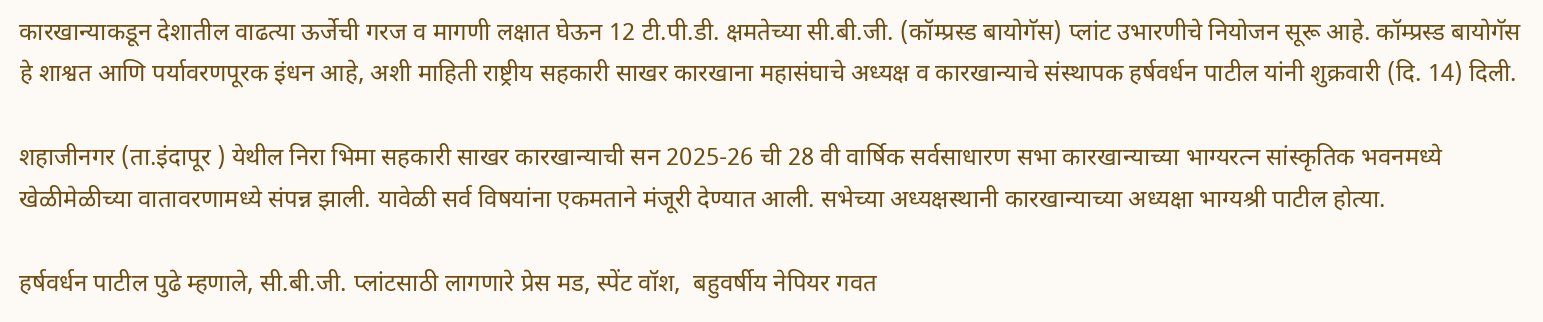कारखान्याकडून देशातील वाढत्या ऊर्जेची गरज व मागणी लक्षात घेऊन 12 टी.पी.डी. क्षमतेच्या सी.बी.जी. (कॉम्प्रस्ड बायोगॅस) प्लांट उभारणीचे नियोजन सूरू आहे. कॉम्प्रस्ड बायोगॅस हे शाश्वत आणि पर्यावरणपूरक इंधन आहे, अशी माहिती राष्ट्रीय सहकारी साखर कारखाना महासंघाचे अध्यक्ष व कारखान्याचे संस्थापक हर्षवर्धन पाटील यांनी शुक्रवारी (दि. 14) दिली.

शहाजीनगर (ता.इंदापूर ) येथील निरा भिमा सहकारी साखर कारखान्याची सन 2025-26 ची 28 वी वार्षिक सर्वसाधारण सभा कारखान्याच्या भाग्यरत्न सांस्कृतिक भवनमध्ये खेळीमेळीच्या वातावरणामध्ये संपन्न झाली. यावेळी सर्व विषयांना एकमताने मंजूरी देण्यात आली. सभेच्या अध्यक्षस्थानी कारखान्याच्या अध्यक्षा भाग्यश्री पाटील होत्या.

हर्षवर्धन पाटील पुढे म्हणाले, सी.बी.जी. प्लांटसाठी लागणारे प्रेस मड, स्पेंट वॉश,  बहुवर्षीय नेपियर गवत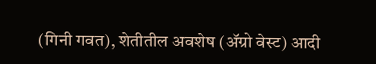(गिनी गवत), शेतीतील अवशेष (ॲग्रो वेस्ट) आदी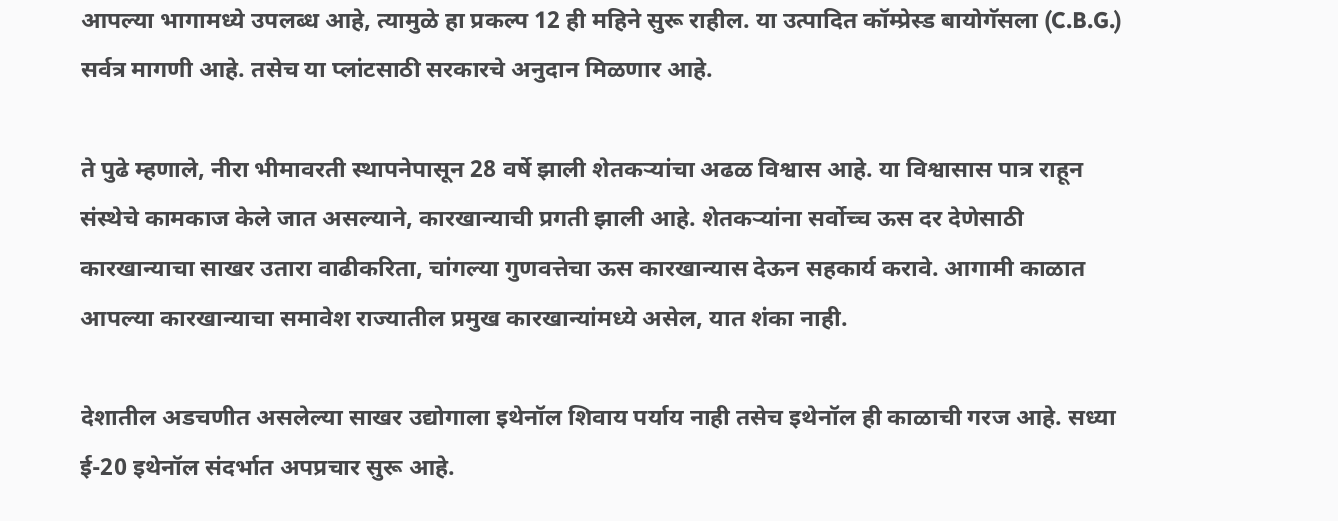आपल्या भागामध्ये उपलब्ध आहे, त्यामुळे हा प्रकल्प 12 ही महिने सुरू राहील. या उत्पादित कॉम्प्रेस्ड बायोगॅसला (C.B.G.) सर्वत्र मागणी आहे. तसेच या प्लांटसाठी सरकारचे अनुदान मिळणार आहे.

ते पुढे म्हणाले, नीरा भीमावरती स्थापनेपासून 28 वर्षे झाली शेतकऱ्यांचा अढळ विश्वास आहे. या विश्वासास पात्र राहून संस्थेचे कामकाज केले जात असल्याने, कारखान्याची प्रगती झाली आहे. शेतकऱ्यांना सर्वोच्च ऊस दर देणेसाठी कारखान्याचा साखर उतारा वाढीकरिता, चांगल्या गुणवत्तेचा ऊस कारखान्यास देऊन सहकार्य करावे. आगामी काळात आपल्या कारखान्याचा समावेश राज्यातील प्रमुख कारखान्यांमध्ये असेल, यात शंका नाही.

देशातील अडचणीत असलेल्या साखर उद्योगाला इथेनॉल शिवाय पर्याय नाही तसेच इथेनॉल ही काळाची गरज आहे. सध्या ई-20 इथेनॉल संदर्भात अपप्रचार सुरू आहे.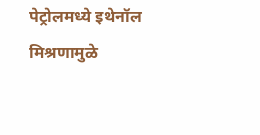पेट्रोलमध्ये इथेनॉल मिश्रणामुळे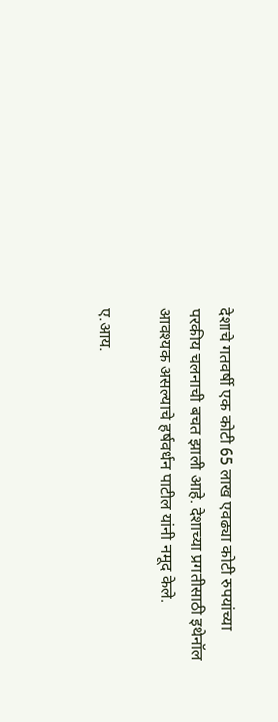देशाचे गतवर्षी एक कोटी 65 लाख एवढ्या कोटी रुपयांच्या परकीय चलनाची बचत झाली आहे. देशाच्या प्रगतीसाठी इथेनॉल आवश्यक असल्याचे हर्षवर्धन पाटील यांनी नमूद केले.

ए.आय.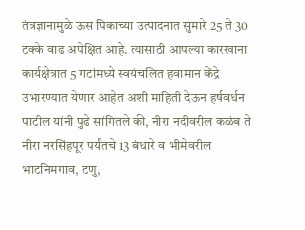तंत्रज्ञानामुळे ऊस पिकाच्या उत्पादनात सुमारे 25 ते 30 टक्के वाढ अपेक्षित आहे. त्यासाठी आपल्या कारखाना कार्यक्षेत्रात 5 गटांमध्ये स्वयंचलित हवामान केंद्रे उभारण्यात येणार आहेत अशी माहिती देऊन हर्षवर्धन पाटील यांनी पुढे सांगितले की, नीरा नदीवरील कळंब ते नीरा नरसिंहपूर पर्यंतचे 13 बंधारे व भीमेवरील भाटनिमगाव, टणु,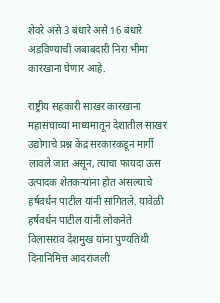शेवरे असे 3 बंधारे असे 16 बंधारे अडविण्याची जबाबदारी निरा भीमा कारखाना घेणार आहे.

राष्ट्रीय सहकारी साखर कारखाना महासंघाच्या माध्यमातून देशातील साखर उद्योगाचे प्रश्न केंद्र सरकारकडून मार्गी लावले जात असून, त्याचा फायदा ऊस उत्पादक शेतकऱ्यांना होत असल्याचे  हर्षवर्धन पाटील यांनी सांगितले. यावेळी हर्षवर्धन पाटील यांनी लोकनेते विलासराव देशमुख यांना पुण्यतिथी दिनानिमित्त आदरांजली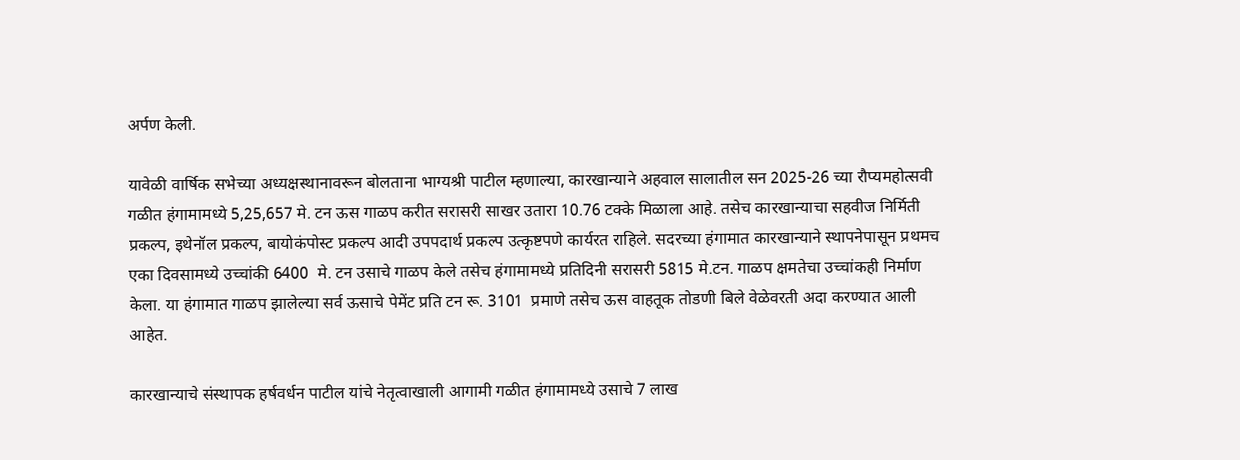अर्पण केली.

यावेळी वार्षिक सभेच्या अध्यक्षस्थानावरून बोलताना भाग्यश्री पाटील म्हणाल्या, कारखान्याने अहवाल सालातील सन 2025-26 च्या रौप्यमहोत्सवी गळीत हंगामामध्ये 5,25,657 मे. टन ऊस गाळप करीत सरासरी साखर उतारा 10.76 टक्के मिळाला आहे. तसेच कारखान्याचा सहवीज निर्मिती प्रकल्प, इथेनॉल प्रकल्प, बायोकंपोस्ट प्रकल्प आदी उपपदार्थ प्रकल्प उत्कृष्टपणे कार्यरत राहिले. सदरच्या हंगामात कारखान्याने स्थापनेपासून प्रथमच एका दिवसामध्ये उच्चांकी 6400  मे. टन उसाचे गाळप केले तसेच हंगामामध्ये प्रतिदिनी सरासरी 5815 मे.टन. गाळप क्षमतेचा उच्चांकही निर्माण  केला. या हंगामात गाळप झालेल्या सर्व ऊसाचे पेमेंट प्रति टन रू. 3101  प्रमाणे तसेच ऊस वाहतूक तोडणी बिले वेळेवरती अदा करण्यात आली आहेत.

कारखान्याचे संस्थापक हर्षवर्धन पाटील यांचे नेतृत्वाखाली आगामी गळीत हंगामामध्ये उसाचे 7 लाख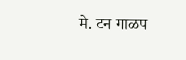मे. टन गाळप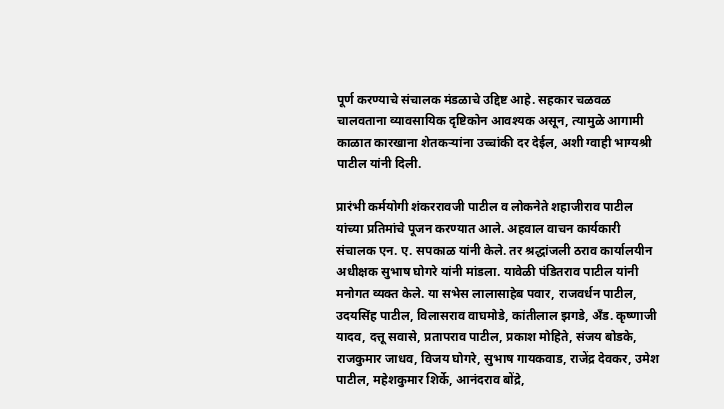पूर्ण करण्याचे संचालक मंडळाचे उद्दिष्ट आहे. सहकार चळवळ चालवताना व्यावसायिक दृष्टिकोन आवश्यक असून, त्यामुळे आगामी काळात कारखाना शेतकऱ्यांना उच्चांकी दर देईल, अशी ग्वाही भाग्यश्री पाटील यांनी दिली.

प्रारंभी कर्मयोगी शंकररावजी पाटील व लोकनेते शहाजीराव पाटील यांच्या प्रतिमांचे पूजन करण्यात आले. अहवाल वाचन कार्यकारी संचालक एन. ए. सपकाळ यांनी केले. तर श्रद्धांजली ठराव कार्यालयीन अधीक्षक सुभाष घोगरे यांनी मांडला. यावेळी पंडितराव पाटील यांनी मनोगत व्यक्त केले. या सभेस लालासाहेब पवार, राजवर्धन पाटील, उदयसिंह पाटील, विलासराव वाघमोडे, कांतीलाल झगडे, अँड. कृष्णाजी यादव, दत्तू सवासे, प्रतापराव पाटील, प्रकाश मोहिते, संजय बोडके, राजकुमार जाधव, विजय घोगरे, सुभाष गायकवाड, राजेंद्र देवकर, उमेश पाटील, महेशकुमार शिर्के, आनंदराव बोंद्रे,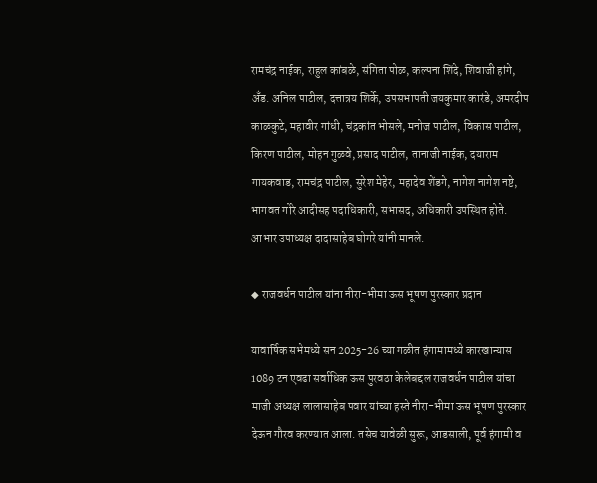रामचंद्र नाईक, राहुल कांबळे, संगिता पोळ, कल्पना शिंदे, शिवाजी हांगे, अँड. अनिल पाटील, दत्तात्रय शिर्के, उपसभापती जयकुमार कारंडे, अमरदीप काळकुटे, महावीर गांधी, चंद्रकांत भोसले, मनोज पाटील, विकास पाटील, किरण पाटील, मोहन गुळवे, प्रसाद पाटील, तानाजी नाईक, दयाराम गायकवाड, रामचंद्र पाटील, सुरेश मेहेर, महादेव शेंडगे, नागेश नागेश नष्टे, भागवत गोरे आदीसह पदाधिकारी, सभासद, अधिकारी उपस्थित होते. आभार उपाध्यक्ष दादासाहेब घोगरे यांनी मानले.

◆ राजवर्धन पाटील यांना नीरा-भीमा ऊस भूषण पुरस्कार प्रदान

यावार्षिक सभेमध्ये सन 2025-26 च्या गळीत हंगामामध्ये कारखान्यास 1089 टन एवढा सर्वाधिक ऊस पुरवठा केलेबद्दल राजवर्धन पाटील यांचा माजी अध्यक्ष लालासाहेब पवार यांच्या हस्ते नीरा-भीमा ऊस भूषण पुरस्कार देऊन गौरव करण्यात आला. तसेच यावेळी सुरू, आडसाली, पूर्व हंगामी व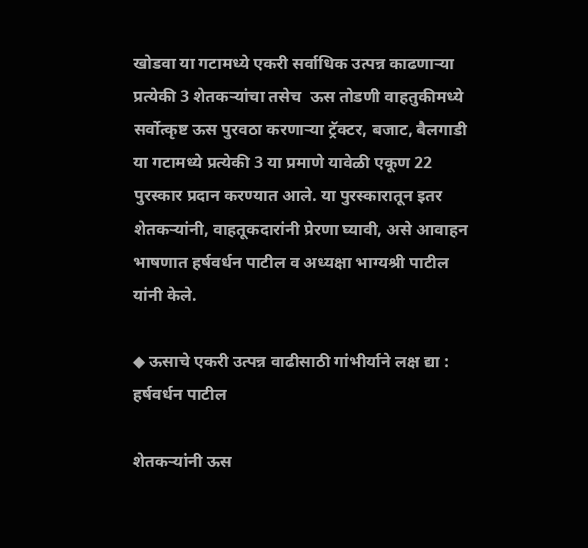खोडवा या गटामध्ये एकरी सर्वाधिक उत्पन्न काढणाऱ्या प्रत्येकी 3 शेतकऱ्यांचा तसेच  ऊस तोडणी वाहतुकीमध्ये सर्वोत्कृष्ट ऊस पुरवठा करणाऱ्या ट्रॅक्टर, बजाट, बैलगाडी या गटामध्ये प्रत्येकी 3 या प्रमाणे यावेळी एकूण 22 पुरस्कार प्रदान करण्यात आले. या पुरस्कारातून इतर शेतकऱ्यांनी, वाहतूकदारांनी प्रेरणा घ्यावी, असे आवाहन भाषणात हर्षवर्धन पाटील व अध्यक्षा भाग्यश्री पाटील यांनी केले.

◆ ऊसाचे एकरी उत्पन्न वाढीसाठी गांभीर्याने लक्ष द्या : हर्षवर्धन पाटील

शेतकऱ्यांनी ऊस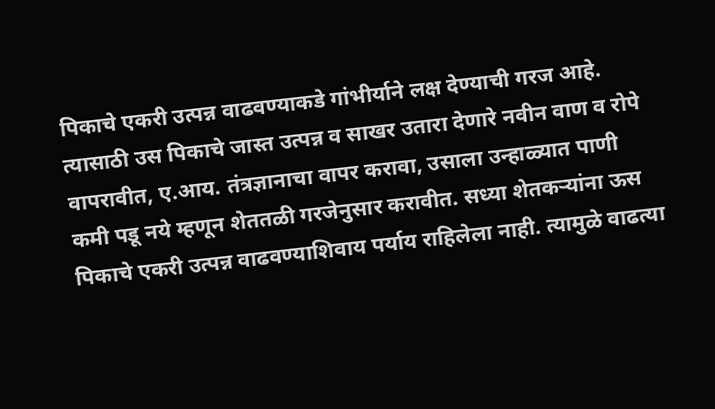पिकाचे एकरी उत्पन्न वाढवण्याकडे गांभीर्याने लक्ष देण्याची गरज आहे. त्यासाठी उस पिकाचे जास्त उत्पन्न व साखर उतारा देणारे नवीन वाण व रोपे वापरावीत, ए.आय. तंत्रज्ञानाचा वापर करावा, उसाला उन्हाळ्यात पाणी कमी पडू नये म्हणून शेततळी गरजेनुसार करावीत. सध्या शेतकऱ्यांना ऊस पिकाचे एकरी उत्पन्न वाढवण्याशिवाय पर्याय राहिलेला नाही. त्यामुळे वाढत्या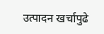उत्पादन खर्चापुढे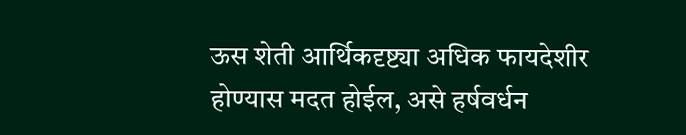ऊस शेती आर्थिकदृष्ट्या अधिक फायदेशीर होण्यास मदत होईल, असे हर्षवर्धन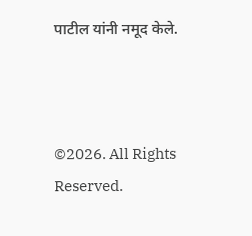पाटील यांनी नमूद केले.



©2026. All Rights Reserved.